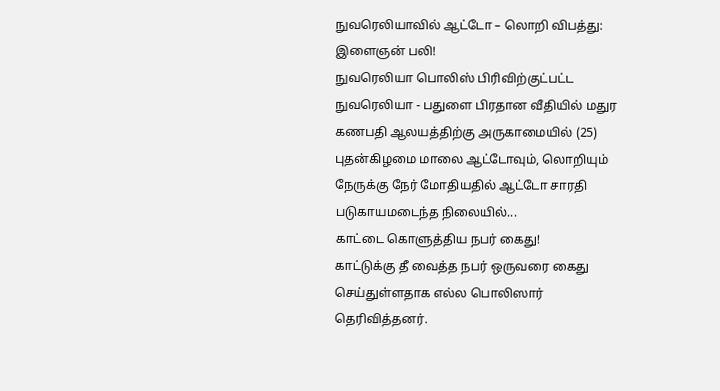நுவரெலியாவில் ஆட்டோ – லொறி விபத்து: இளைஞன் பலி!
நுவரெலியா பொலிஸ் பிரிவிற்குட்பட்ட நுவரெலியா - பதுளை பிரதான வீதியில் மதுர கணபதி ஆலயத்திற்கு அருகாமையில் (25) புதன்கிழமை மாலை ஆட்டோவும், லொறியும் நேருக்கு நேர் மோதியதில் ஆட்டோ சாரதி படுகாயமடைந்த நிலையில்...
காட்டை கொளுத்திய நபர் கைது!
காட்டுக்கு தீ வைத்த நபர் ஒருவரை கைது செய்துள்ளதாக எல்ல பொலிஸார் தெரிவித்தனர்.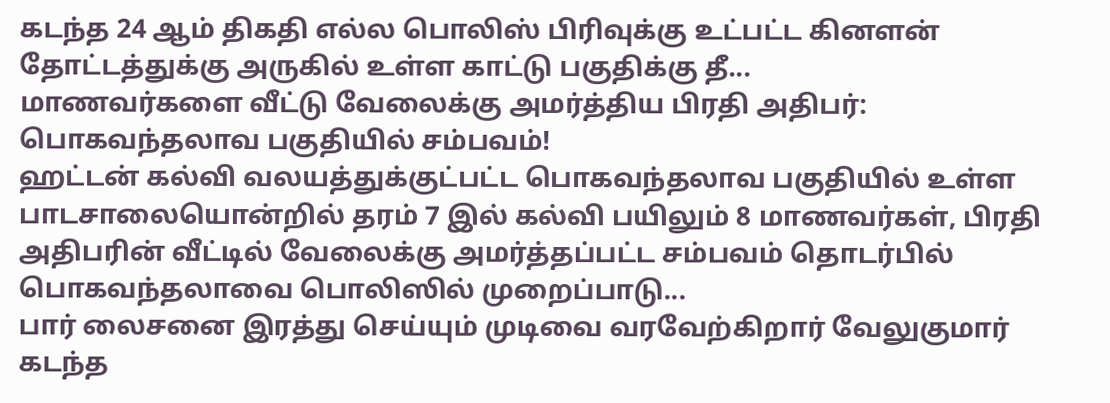கடந்த 24 ஆம் திகதி எல்ல பொலிஸ் பிரிவுக்கு உட்பட்ட கினளன் தோட்டத்துக்கு அருகில் உள்ள காட்டு பகுதிக்கு தீ...
மாணவர்களை வீட்டு வேலைக்கு அமர்த்திய பிரதி அதிபர்: பொகவந்தலாவ பகுதியில் சம்பவம்!
ஹட்டன் கல்வி வலயத்துக்குட்பட்ட பொகவந்தலாவ பகுதியில் உள்ள பாடசாலையொன்றில் தரம் 7 இல் கல்வி பயிலும் 8 மாணவர்கள், பிரதி அதிபரின் வீட்டில் வேலைக்கு அமர்த்தப்பட்ட சம்பவம் தொடர்பில் பொகவந்தலாவை பொலிஸில் முறைப்பாடு...
பார் லைசனை இரத்து செய்யும் முடிவை வரவேற்கிறார் வேலுகுமார்
கடந்த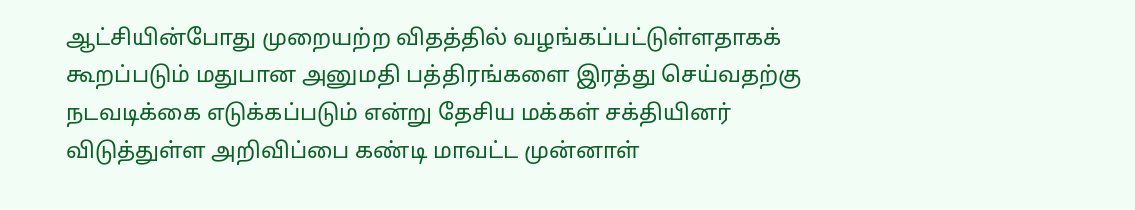ஆட்சியின்போது முறையற்ற விதத்தில் வழங்கப்பட்டுள்ளதாகக் கூறப்படும் மதுபான அனுமதி பத்திரங்களை இரத்து செய்வதற்கு நடவடிக்கை எடுக்கப்படும் என்று தேசிய மக்கள் சக்தியினர் விடுத்துள்ள அறிவிப்பை கண்டி மாவட்ட முன்னாள்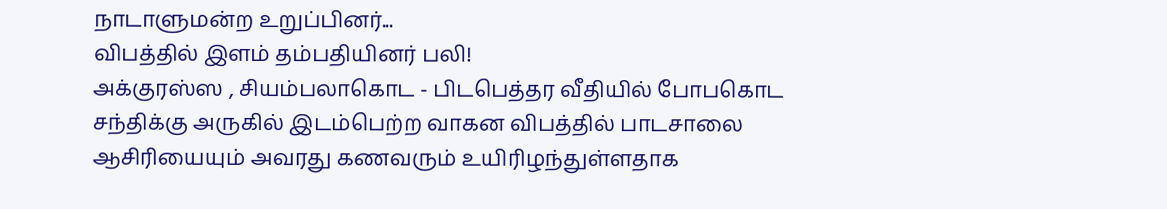நாடாளுமன்ற உறுப்பினர்...
விபத்தில் இளம் தம்பதியினர் பலி!
அக்குரஸ்ஸ , சியம்பலாகொட - பிடபெத்தர வீதியில் போபகொட சந்திக்கு அருகில் இடம்பெற்ற வாகன விபத்தில் பாடசாலை ஆசிரியையும் அவரது கணவரும் உயிரிழந்துள்ளதாக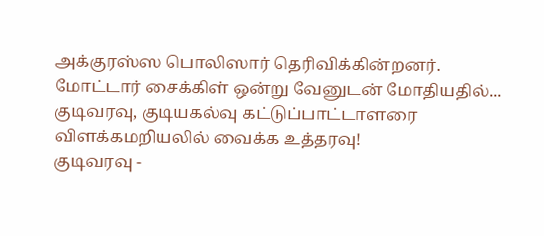அக்குரஸ்ஸ பொலிஸார் தெரிவிக்கின்றனர்.
மோட்டார் சைக்கிள் ஒன்று வேனுடன் மோதியதில்...
குடிவரவு, குடியகல்வு கட்டுப்பாட்டாளரை விளக்கமறியலில் வைக்க உத்தரவு!
குடிவரவு -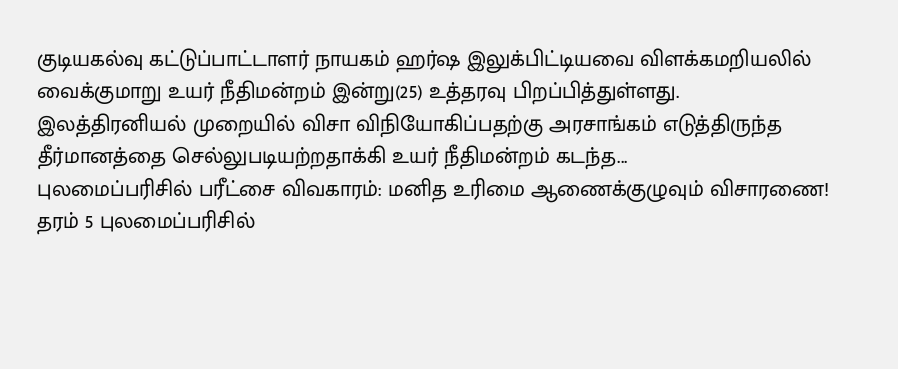குடியகல்வு கட்டுப்பாட்டாளர் நாயகம் ஹர்ஷ இலுக்பிட்டியவை விளக்கமறியலில் வைக்குமாறு உயர் நீதிமன்றம் இன்று(25) உத்தரவு பிறப்பித்துள்ளது.
இலத்திரனியல் முறையில் விசா விநியோகிப்பதற்கு அரசாங்கம் எடுத்திருந்த தீர்மானத்தை செல்லுபடியற்றதாக்கி உயர் நீதிமன்றம் கடந்த...
புலமைப்பரிசில் பரீட்சை விவகாரம்: மனித உரிமை ஆணைக்குழுவும் விசாரணை!
தரம் 5 புலமைப்பரிசில்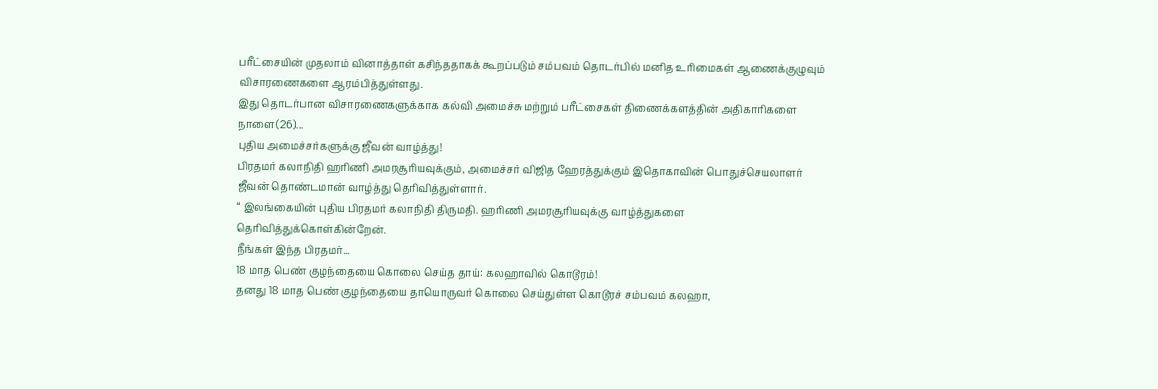பரீட்சையின் முதலாம் வினாத்தாள் கசிந்ததாகக் கூறப்படும் சம்பவம் தொடர்பில் மனித உரிமைகள் ஆணைக்குழுவும் விசாரணைகளை ஆரம்பித்துள்ளது.
இது தொடர்பான விசாரணைகளுக்காக கல்வி அமைச்சு மற்றும் பரீட்சைகள் திணைக்களத்தின் அதிகாரிகளை நாளை(26)...
புதிய அமைச்சர்களுக்கு ஜீவன் வாழ்த்து!
பிரதமர் கலாநிதி ஹரிணி அமரசூரியவுக்கும், அமைச்சர் விஜித ஹேரத்துக்கும் இதொகாவின் பொதுச்செயலாளர் ஜீவன் தொண்டமான் வாழ்த்து தெரிவித்துள்ளார்.
“ இலங்கையின் புதிய பிரதமர் கலாநிதி திருமதி. ஹரிணி அமரசூரியவுக்கு வாழ்த்துகளை தெரிவித்துக்கொள்கின்றேன்.
நீங்கள் இந்த பிரதமர்...
18 மாத பெண் குழந்தையை கொலை செய்த தாய்: கலஹாவில் கொடூரம்!
தனது 18 மாத பெண் குழந்தையை தாயொருவர் கொலை செய்துள்ள கொடூரச் சம்பவம் கலஹா,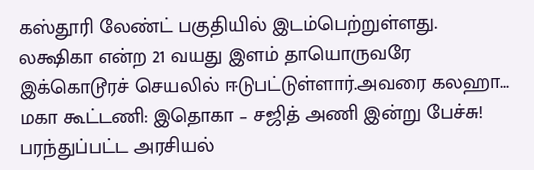கஸ்தூரி லேண்ட் பகுதியில் இடம்பெற்றுள்ளது.
லக்ஷிகா என்ற 21 வயது இளம் தாயொருவரே இக்கொடூரச் செயலில் ஈடுபட்டுள்ளார்.அவரை கலஹா...
மகா கூட்டணி: இதொகா – சஜித் அணி இன்று பேச்சு!
பரந்துப்பட்ட அரசியல்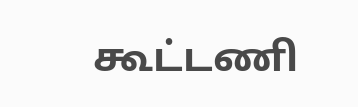கூட்டணி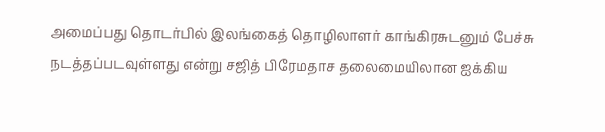அமைப்பது தொடர்பில் இலங்கைத் தொழிலாளர் காங்கிரசுடனும் பேச்சு நடத்தப்படவுள்ளது என்று சஜித் பிரேமதாச தலைமையிலான ஐக்கிய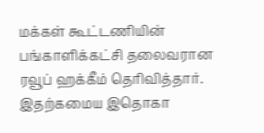மக்கள் கூட்டணியின் பங்காளிக்கட்சி தலைவரான ரவூப் ஹக்கீம் தெரிவித்தார்.
இதற்கமைய இதொகா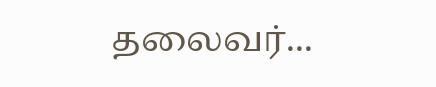தலைவர்...